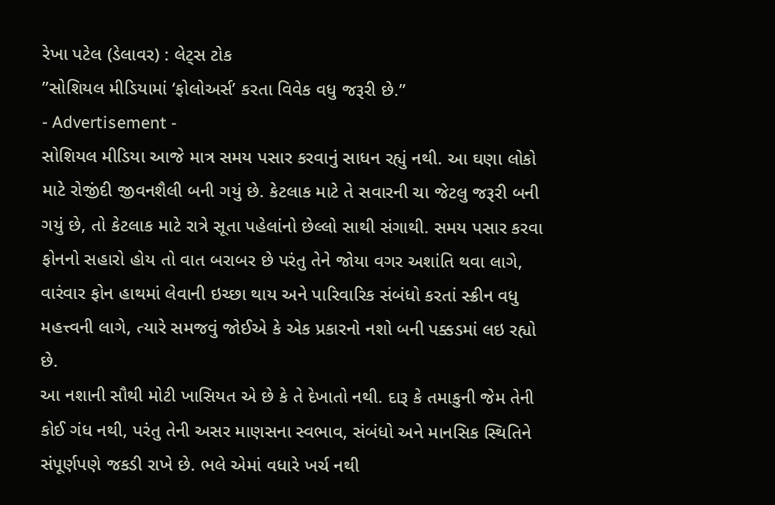રેખા પટેલ (ડેલાવર) : લેટ્સ ટોક
”સોશિયલ મીડિયામાં ‘ફોલોઅર્સ’ કરતા વિવેક વધુ જરૂરી છે.”
- Advertisement -
સોશિયલ મીડિયા આજે માત્ર સમય પસાર કરવાનું સાધન રહ્યું નથી. આ ઘણા લોકો માટે રોજીંદી જીવનશૈલી બની ગયું છે. કેટલાક માટે તે સવારની ચા જેટલુ જરૂરી બની ગયું છે, તો કેટલાક માટે રાત્રે સૂતા પહેલાંનો છેલ્લો સાથી સંગાથી. સમય પસાર કરવા ફોનનો સહારો હોય તો વાત બરાબર છે પરંતુ તેને જોયા વગર અશાંતિ થવા લાગે, વારંવાર ફોન હાથમાં લેવાની ઇચ્છા થાય અને પારિવારિક સંબંધો કરતાં સ્ક્રીન વધુ મહત્ત્વની લાગે, ત્યારે સમજવું જોઈએ કે એક પ્રકારનો નશો બની પક્કડમાં લઇ રહ્યો છે.
આ નશાની સૌથી મોટી ખાસિયત એ છે કે તે દેખાતો નથી. દારૂ કે તમાકુની જેમ તેની કોઈ ગંધ નથી, પરંતુ તેની અસર માણસના સ્વભાવ, સંબંધો અને માનસિક સ્થિતિને સંપૂર્ણપણે જકડી રાખે છે. ભલે એમાં વધારે ખર્ચ નથી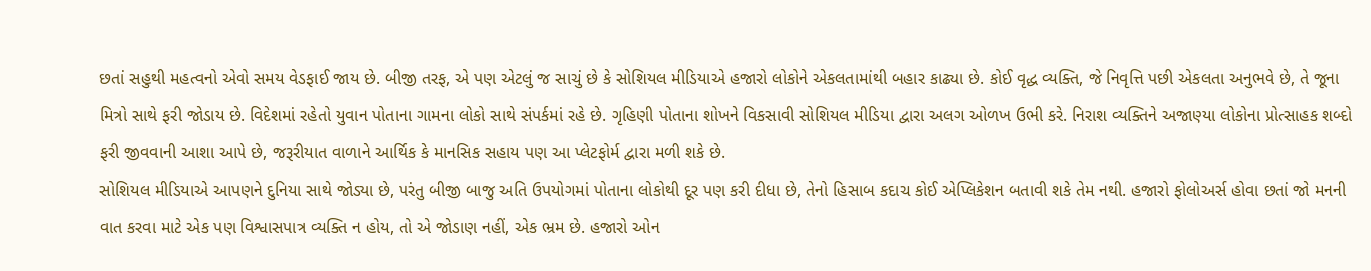છતાં સહુથી મહત્વનો એવો સમય વેડફાઈ જાય છે. બીજી તરફ, એ પણ એટલું જ સાચું છે કે સોશિયલ મીડિયાએ હજારો લોકોને એકલતામાંથી બહાર કાઢ્યા છે. કોઈ વૃદ્ધ વ્યક્તિ, જે નિવૃત્તિ પછી એકલતા અનુભવે છે, તે જૂના મિત્રો સાથે ફરી જોડાય છે. વિદેશમાં રહેતો યુવાન પોતાના ગામના લોકો સાથે સંપર્કમાં રહે છે. ગૃહિણી પોતાના શોખને વિકસાવી સોશિયલ મીડિયા દ્વારા અલગ ઓળખ ઉભી કરે. નિરાશ વ્યક્તિને અજાણ્યા લોકોના પ્રોત્સાહક શબ્દો ફરી જીવવાની આશા આપે છે, જરૂરીયાત વાળાને આર્થિક કે માનસિક સહાય પણ આ પ્લેટફોર્મ દ્વારા મળી શકે છે.
સોશિયલ મીડિયાએ આપણને દુનિયા સાથે જોડ્યા છે, પરંતુ બીજી બાજુ અતિ ઉપયોગમાં પોતાના લોકોથી દૂર પણ કરી દીધા છે, તેનો હિસાબ કદાચ કોઈ એપ્લિકેશન બતાવી શકે તેમ નથી. હજારો ફોલોઅર્સ હોવા છતાં જો મનની વાત કરવા માટે એક પણ વિશ્વાસપાત્ર વ્યક્તિ ન હોય, તો એ જોડાણ નહીં, એક ભ્રમ છે. હજારો ઓન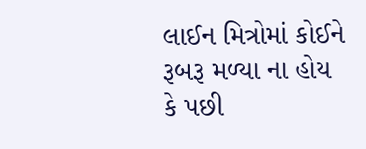લાઈન મિત્રોમાં કોઈને રૂબરૂ મળ્યા ના હોય કે પછી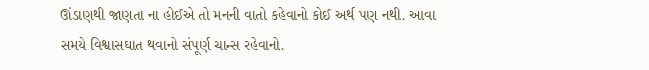ઊંડાણથી જાણતા ના હોઈએ તો મનની વાતો કહેવાનો કોઈ અર્થ પણ નથી. આવા સમયે વિશ્વાસઘાત થવાનો સંપૂર્ણ ચાન્સ રહેવાનો.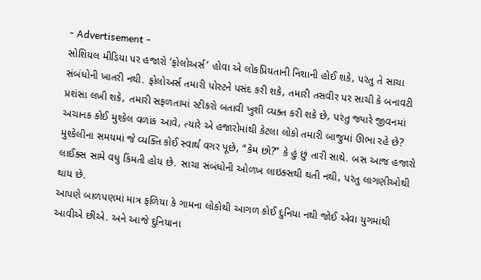- Advertisement -
સોશિયલ મીડિયા પર હજારો ‘ફોલોઅર્સ’ હોવા એ લોકપ્રિયતાની નિશાની હોઈ શકે, પરંતુ તે સાચા સંબંધોની ખાતરી નથી. ફોલોઅર્સ તમારી પોસ્ટને પસંદ કરી શકે, તમારી તસવીર પર સાચી કે બનાવટી પ્રશંસા લખી શકે, તમારી સફળતામાં સ્ટીકરો બતાવી ખુશી વ્યક્ત કરી શકે છે, પરંતુ જ્યારે જીવનમાં અચાનક કોઈ મુશ્કેલ વળાંક આવે, ત્યારે એ હજારોમાંથી કેટલા લોકો તમારી બાજુમાં ઊભા રહે છે?
મુશ્કેલીના સમયમાં જે વ્યક્તિ કોઈ સ્વાર્થ વગર પૂછે, “કેમ છો?” કે હું છું તારી સાથે. બસ આજ હજારો લાઈક્સ સામે વધુ કિંમતી હોય છે. સાચા સંબંધોની ઓળખ લાઇક્સથી થતી નથી, પરંતુ લાગણીઓથી થાય છે.
આપણે બાળપણમાં માત્ર ફળિયા કે ગામના લોકોથી આગળ કોઈ દુનિયા નથી જોઈ એવા યુગમાંથી આવીએ છીએ. અને આજે દુનિયાના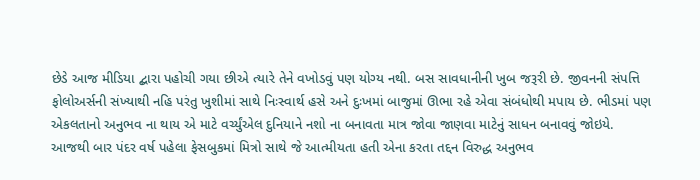છેડે આજ મીડિયા દ્બારા પહોચી ગયા છીએ ત્યારે તેને વખોડવું પણ યોગ્ય નથી. બસ સાવધાનીની ખુબ જરૂરી છે. જીવનની સંપત્તિ ફોલોઅર્સની સંખ્યાથી નહિ પરંતુ ખુશીમાં સાથે નિઃસ્વાર્થ હસે અને દુઃખમાં બાજુમાં ઊભા રહે એવા સંબંધોથી મપાય છે. ભીડમાં પણ એકલતાનો અનુભવ ના થાય એ માટે વર્ચ્યુંએલ દુનિયાને નશો ના બનાવતા માત્ર જોવા જાણવા માટેનું સાધન બનાવવું જોઇયે. આજથી બાર પંદર વર્ષ પહેલા ફેસબુકમાં મિત્રો સાથે જે આત્મીયતા હતી એના કરતા તદ્દન વિરુદ્ધ અનુભવ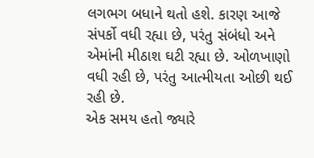લગભગ બધાને થતો હશે. કારણ આજે સંપર્કો વધી રહ્યા છે, પરંતુ સંબંધો અને એમાંની મીઠાશ ઘટી રહ્યા છે. ઓળખાણો વધી રહી છે, પરંતુ આત્મીયતા ઓછી થઈ રહી છે.
એક સમય હતો જ્યારે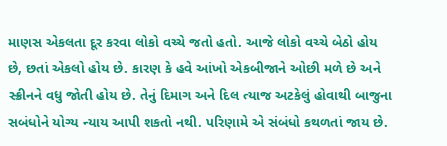માણસ એકલતા દૂર કરવા લોકો વચ્ચે જતો હતો. આજે લોકો વચ્ચે બેઠો હોય છે, છતાં એકલો હોય છે. કારણ કે હવે આંખો એકબીજાને ઓછી મળે છે અને સ્ક્રીનને વધુ જોતી હોય છે. તેનું દિમાગ અને દિલ ત્યાજ અટકેલું હોવાથી બાજુના સબંધોને યોગ્ય ન્યાય આપી શકતો નથી. પરિણામે એ સંબંધો કથળતાં જાય છે.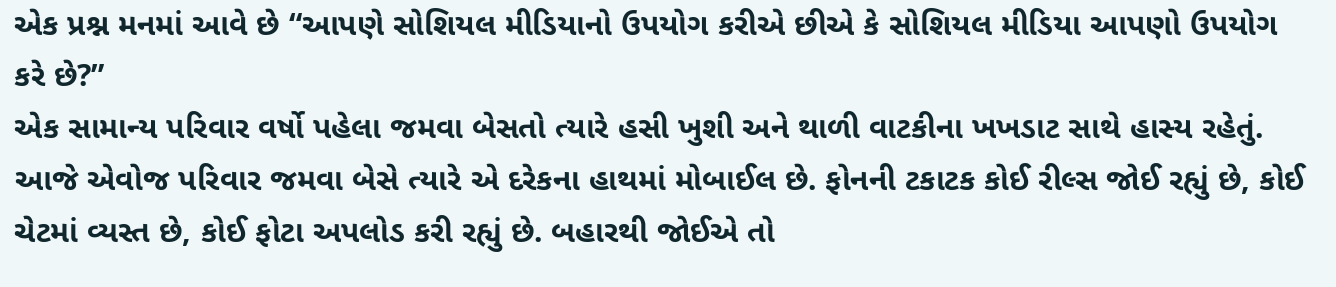એક પ્રશ્ન મનમાં આવે છે “આપણે સોશિયલ મીડિયાનો ઉપયોગ કરીએ છીએ કે સોશિયલ મીડિયા આપણો ઉપયોગ કરે છે?”
એક સામાન્ય પરિવાર વર્ષો પહેલા જમવા બેસતો ત્યારે હસી ખુશી અને થાળી વાટકીના ખખડાટ સાથે હાસ્ય રહેતું. આજે એવોજ પરિવાર જમવા બેસે ત્યારે એ દરેકના હાથમાં મોબાઈલ છે. ફોનની ટકાટક કોઈ રીલ્સ જોઈ રહ્યું છે, કોઈ ચેટમાં વ્યસ્ત છે, કોઈ ફોટા અપલોડ કરી રહ્યું છે. બહારથી જોઈએ તો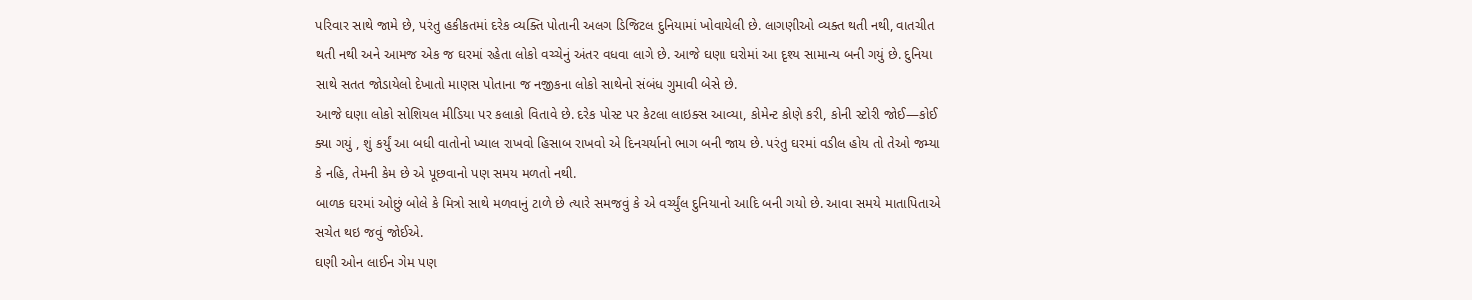પરિવાર સાથે જામે છે, પરંતુ હકીકતમાં દરેક વ્યક્તિ પોતાની અલગ ડિજિટલ દુનિયામાં ખોવાયેલી છે. લાગણીઓ વ્યક્ત થતી નથી, વાતચીત થતી નથી અને આમજ એક જ ઘરમાં રહેતા લોકો વચ્ચેનું અંતર વધવા લાગે છે. આજે ઘણા ઘરોમાં આ દૃશ્ય સામાન્ય બની ગયું છે. દુનિયા સાથે સતત જોડાયેલો દેખાતો માણસ પોતાના જ નજીકના લોકો સાથેનો સંબંધ ગુમાવી બેસે છે.
આજે ઘણા લોકો સોશિયલ મીડિયા પર કલાકો વિતાવે છે. દરેક પોસ્ટ પર કેટલા લાઇક્સ આવ્યા, કોમેન્ટ કોણે કરી, કોની સ્ટોરી જોઈ—કોઈ ક્યા ગયું , શું કર્યું આ બધી વાતોનો ખ્યાલ રાખવો હિસાબ રાખવો એ દિનચર્યાનો ભાગ બની જાય છે. પરંતુ ઘરમાં વડીલ હોય તો તેઓ જમ્યા કે નહિ, તેમની કેમ છે એ પૂછવાનો પણ સમય મળતો નથી.
બાળક ઘરમાં ઓછું બોલે કે મિત્રો સાથે મળવાનું ટાળે છે ત્યારે સમજવું કે એ વર્ચ્યુંલ દુનિયાનો આદિ બની ગયો છે. આવા સમયે માતાપિતાએ સચેત થઇ જવું જોઈએ.
ઘણી ઓન લાઈન ગેમ પણ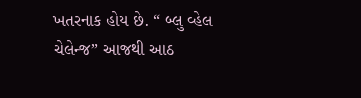ખતરનાક હોય છે. “ બ્લુ વ્હેલ ચેલેન્જ” આજથી આઠ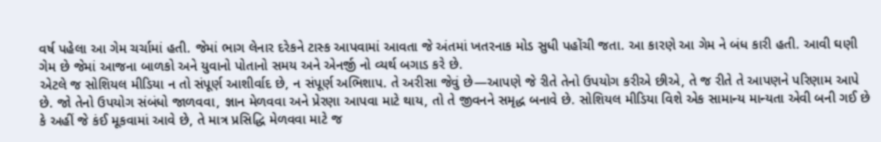વર્ષ પહેલા આ ગેમ ચર્ચામાં હતી. જેમાં ભાગ લેનાર દરેકને ટાસ્ક આપવામાં આવતા જે અંતમાં ખતરનાક મોડ સુધી પહોંચી જતા. આ કારણે આ ગેમ ને બંધ કારી હતી. આવી ઘણી ગેમ છે જેમાં આજના બાળકો અને યુવાનો પોતાનો સમય અને એનર્જી નો વ્યર્થ બગાડ કરે છે.
એટલે જ સોશિયલ મીડિયા ન તો સંપૂર્ણ આશીર્વાદ છે, ન સંપૂર્ણ અભિશાપ. તે અરીસા જેવું છે—આપણે જે રીતે તેનો ઉપયોગ કરીએ છીએ, તે જ રીતે તે આપણને પરિણામ આપે છે. જો તેનો ઉપયોગ સંબંધો જાળવવા, જ્ઞાન મેળવવા અને પ્રેરણા આપવા માટે થાય, તો તે જીવનને સમૃદ્ધ બનાવે છે. સોશિયલ મીડિયા વિશે એક સામાન્ય માન્યતા એવી બની ગઈ છે કે અહીં જે કંઈ મૂકવામાં આવે છે, તે માત્ર પ્રસિદ્ધિ મેળવવા માટે જ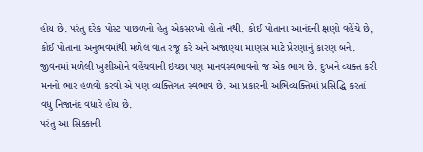હોય છે. પરંતુ દરેક પોસ્ટ પાછળનો હેતુ એકસરખો હોતો નથી. કોઈ પોતાના આનંદની ક્ષણો વહેંચે છે, કોઈ પોતાના અનુભવમાંથી મળેલ વાત રજૂ કરે અને અજાણ્યા માણસ માટે પ્રેરણાનું કારણ બને.
જીવનમાં મળેલી ખુશીઓને વહેંચવાની ઇચ્છા પણ માનવસ્વભાવનો જ એક ભાગ છે. દુઃખને વ્યક્ત કરી મનનો ભાર હળવો કરવો એ પણ વ્યક્તિગત સ્વભાવ છે. આ પ્રકારની અભિવ્યક્તિમાં પ્રસિદ્ધિ કરતાં વધુ નિજાનંદ વધારે હોય છે.
પરંતુ આ સિક્કાની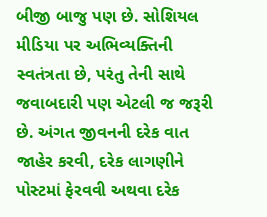બીજી બાજુ પણ છે. સોશિયલ મીડિયા પર અભિવ્યક્તિની સ્વતંત્રતા છે, પરંતુ તેની સાથે જવાબદારી પણ એટલી જ જરૂરી છે. અંગત જીવનની દરેક વાત જાહેર કરવી, દરેક લાગણીને પોસ્ટમાં ફેરવવી અથવા દરેક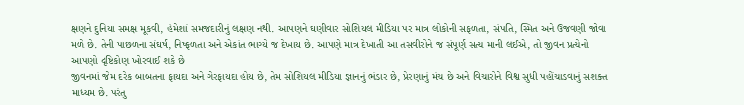ક્ષણને દુનિયા સમક્ષ મૂકવી, હંમેશાં સમજદારીનું લક્ષણ નથી. આપણને ઘણીવાર સોશિયલ મીડિયા પર માત્ર લોકોની સફળતા, સંપતિ, સ્મિત અને ઉજવણી જોવા મળે છે. તેની પાછળના સંઘર્ષ, નિષ્ફળતા અને એકાંત ભાગ્યે જ દેખાય છે. આપણે માત્ર દેખાતી આ તસવીરોને જ સંપૂર્ણ સત્ય માની લઈએ, તો જીવન પ્રત્યેનો આપણો દૃષ્ટિકોણ ખોરવાઈ શકે છે
જીવનમાં જેમ દરેક બાબતના ફાયદા અને ગેરફાયદા હોય છે, તેમ સોશિયલ મીડિયા જ્ઞાનનું ભંડાર છે, પ્રેરણાનું મંચ છે અને વિચારોને વિશ્વ સુધી પહોંચાડવાનું સશક્ત માધ્યમ છે. પરંતુ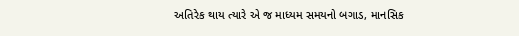અતિરેક થાય ત્યારે એ જ માધ્યમ સમયનો બગાડ, માનસિક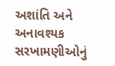અશાંતિ અને અનાવશ્યક સરખામણીઓનું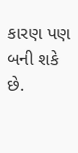કારણ પણ બની શકે છે.